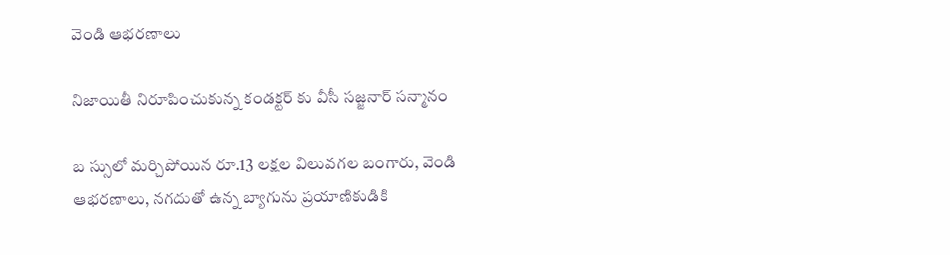వెండి ఆభరణాలు

నిజాయితీ నిరూపించుకున్న కండక్టర్ కు వీసీ సజ్జనార్ సన్మానం

బ స్సులో మర్చిపోయిన రూ.13 లక్షల విలువగల బంగారు, వెండి ఆభరణాలు, నగదుతో ఉన్న బ్యాగును ప్రయాణికుడికి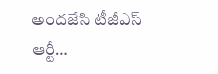అందజేసి టీజీఎస్ ఆర్టీ…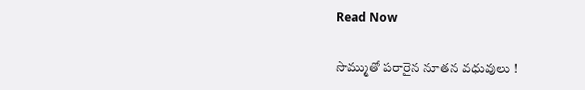Read Now

సొమ్ముతో పరారైన నూతన వధువులు !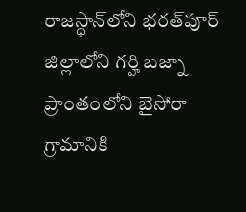రాజస్ధాన్‌లోని భరత్‌పూర్ జిల్లాలోని గర్హి బజ్నా ప్రాంతంలోని బైసోరా గ్రామానికి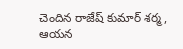చెందిన రాజేష్ కుమార్ శర్మ, ఆయన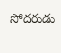సోదరుడు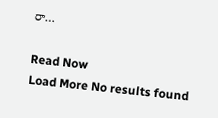రా…

Read Now
Load More No results found